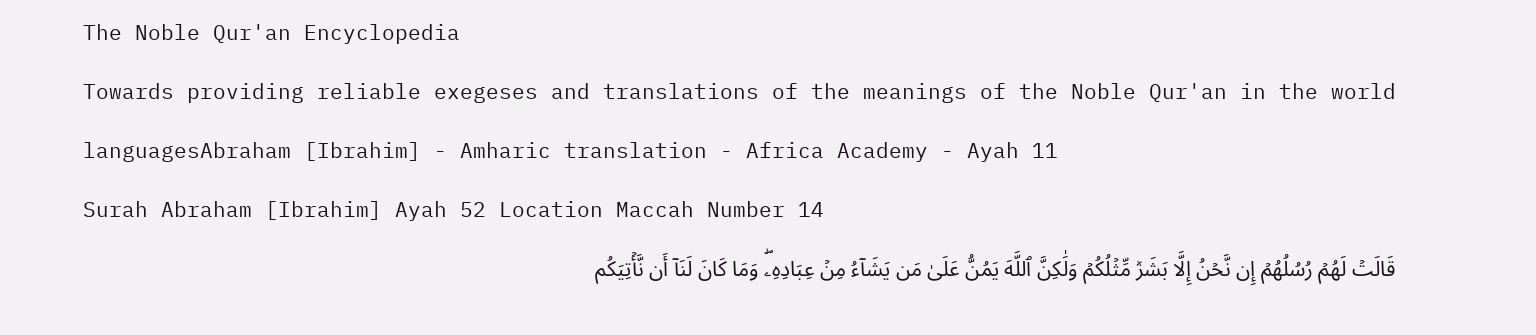The Noble Qur'an Encyclopedia
Towards providing reliable exegeses and translations of the meanings of the Noble Qur'an in the world languagesAbraham [Ibrahim] - Amharic translation - Africa Academy - Ayah 11
Surah Abraham [Ibrahim] Ayah 52 Location Maccah Number 14
قَالَتۡ لَهُمۡ رُسُلُهُمۡ إِن نَّحۡنُ إِلَّا بَشَرٞ مِّثۡلُكُمۡ وَلَٰكِنَّ ٱللَّهَ يَمُنُّ عَلَىٰ مَن يَشَآءُ مِنۡ عِبَادِهِۦۖ وَمَا كَانَ لَنَآ أَن نَّأۡتِيَكُم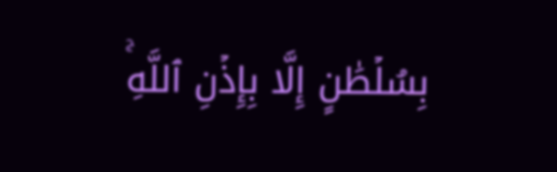بِسُلۡطَٰنٍ إِلَّا بِإِذۡنِ ٱللَّهِۚ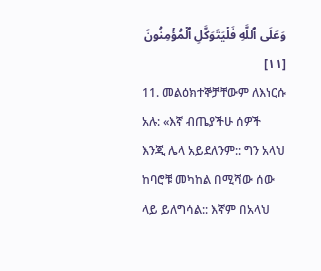وَعَلَى ٱللَّهِ فَلۡيَتَوَكَّلِ ٱلۡمُؤۡمِنُونَ [١١]
11. መልዕክተኞቻቸውም ለእነርሱ አሉ: «እኛ ብጤያችሁ ሰዎች እንጂ ሌላ አይደለንም:: ግን አላህ ከባሮቹ መካከል በሚሻው ሰው ላይ ይለግሳል:: እኛም በአላህ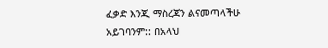ፈቃድ እንጂ ማስረጃን ልናመጣላችሁ አይገባንም:: በአላህ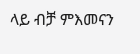ላይ ብቻ ምእመናን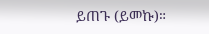ይጠጉ (ይመኩ)።